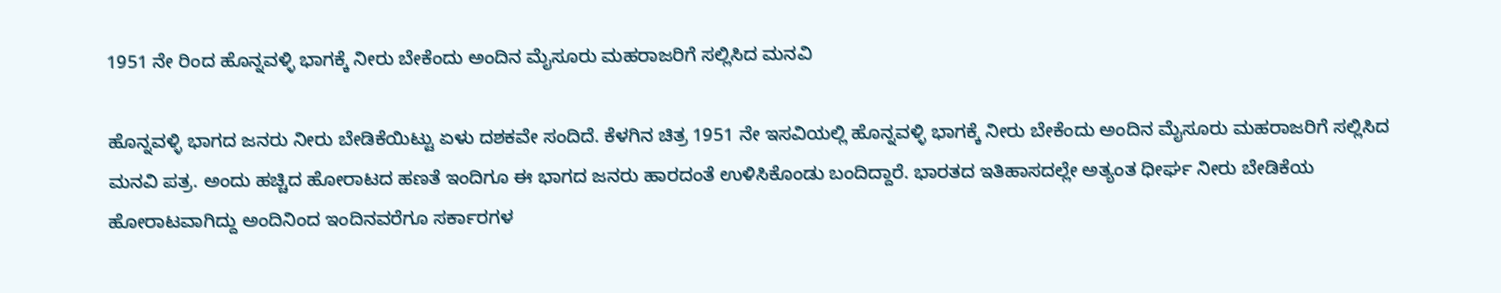1951 ನೇ ರಿಂದ ಹೊನ್ನವಳ್ಳಿ ಭಾಗಕ್ಕೆ ನೀರು ಬೇಕೆಂದು ಅಂದಿನ ಮೈಸೂರು ಮಹರಾಜರಿಗೆ ಸಲ್ಲಿಸಿದ ಮನವಿ

ಹೊನ್ನವಳ್ಳಿ ಭಾಗದ ಜನರು ನೀರು ಬೇಡಿಕೆಯಿಟ್ಟು ಏಳು ದಶಕವೇ ಸಂದಿದೆ. ಕೆಳಗಿನ ಚಿತ್ರ 1951 ನೇ ಇಸವಿಯಲ್ಲಿ ಹೊನ್ನವಳ್ಳಿ ಭಾಗಕ್ಕೆ ನೀರು ಬೇಕೆಂದು ಅಂದಿನ ಮೈಸೂರು ಮಹರಾಜರಿಗೆ ಸಲ್ಲಿಸಿದ ಮನವಿ ಪತ್ರ. ಅಂದು ಹಚ್ಚಿದ ಹೋರಾಟದ ಹಣತೆ ಇಂದಿಗೂ ಈ ಭಾಗದ ಜನರು ಹಾರದಂತೆ ಉಳಿಸಿಕೊಂಡು ಬಂದಿದ್ದಾರೆ. ಭಾರತದ ಇತಿಹಾಸದಲ್ಲೇ ಅತ್ಯಂತ ಧೀರ್ಘ ನೀರು ಬೇಡಿಕೆಯ ಹೋರಾಟವಾಗಿದ್ದು ಅಂದಿನಿಂದ ಇಂದಿನವರೆಗೂ ಸರ್ಕಾರಗಳ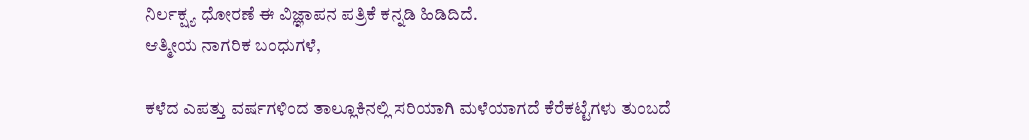ನಿರ್ಲಕ್ಷ್ಯ ಧೋರಣೆ ಈ ವಿಜ್ಞಾಪನ ಪತ್ರಿಕೆ ಕನ್ನಡಿ ಹಿಡಿದಿದೆ.
ಆತ್ಮೀಯ ನಾಗರಿಕ ಬಂಧುಗಳೆ,

ಕಳೆದ ಎಪತ್ತು ವರ್ಷಗಳಿಂದ ತಾಲ್ಲೂಕಿನಲ್ಲಿ ಸರಿಯಾಗಿ ಮಳೆಯಾಗದೆ ಕೆರೆಕಟ್ಟೆಗಳು ತುಂಬದೆ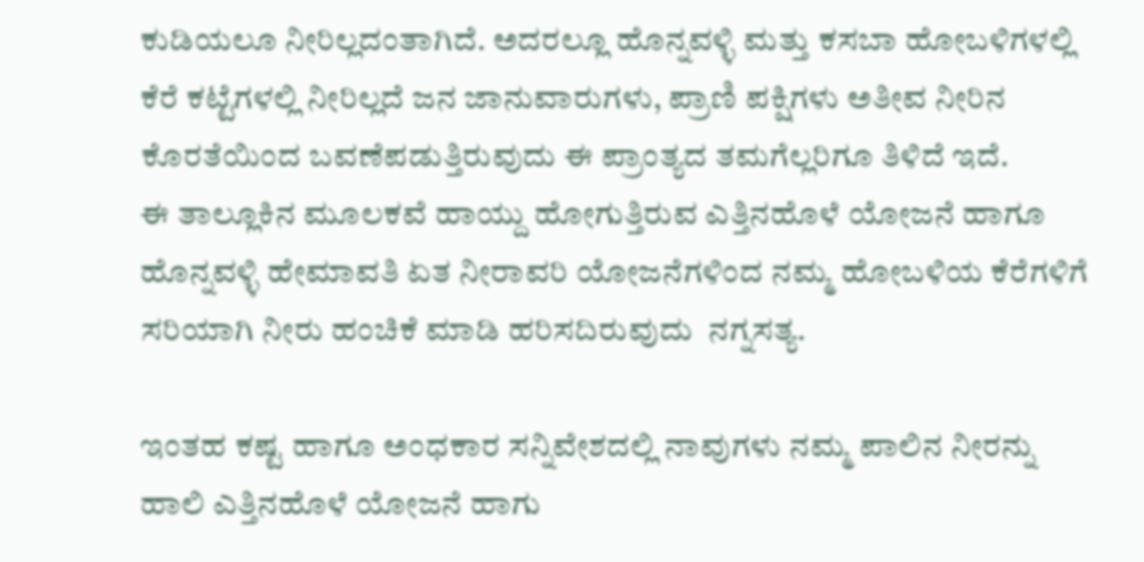ಕುಡಿಯಲೂ ನೀರಿಲ್ಲದಂತಾಗಿದೆ. ಅದರಲ್ಲೂ ಹೊನ್ನವಳ್ಳಿ ಮತ್ತು ಕಸಬಾ ಹೋಬಳಿಗಳಲ್ಲಿ ಕೆರೆ ಕಟ್ಟೆಗಳಲ್ಲಿ ನೀರಿಲ್ಲದೆ ಜನ ಜಾನುವಾರುಗಳು, ಪ್ರಾಣಿ ಪಕ್ಷಿಗಳು ಅತೀವ ನೀರಿನ ಕೊರತೆಯಿಂದ ಬವಣೆಪಡುತ್ತಿರುವುದು ಈ ಪ್ರಾಂತ್ಯದ ತಮಗೆಲ್ಲರಿಗೂ ತಿಳಿದೆ ಇದೆ.
ಈ ತಾಲ್ಲೂಕಿನ ಮೂಲಕವೆ ಹಾಯ್ದು ಹೋಗುತ್ತಿರುವ ಎತ್ತಿನಹೊಳೆ ಯೋಜನೆ ಹಾಗೂ ಹೊನ್ನವಳ್ಳಿ ಹೇಮಾವತಿ ಏತ ನೀರಾವರಿ ಯೋಜನೆಗಳಿಂದ ನಮ್ಮ ಹೋಬಳಿಯ ಕೆರೆಗಳಿಗೆ ಸರಿಯಾಗಿ ನೀರು ಹಂಚಿಕೆ ಮಾಡಿ ಹರಿಸದಿರುವುದು  ನಗ್ನಸತ್ಯ.

ಇಂತಹ ಕಷ್ಟ ಹಾಗೂ ಅಂಧಕಾರ ಸನ್ನಿವೇಶದಲ್ಲಿ ನಾವುಗಳು ನಮ್ಮ ಪಾಲಿನ ನೀರನ್ನು ಹಾಲಿ ಎತ್ತಿನಹೊಳೆ ಯೋಜನೆ ಹಾಗು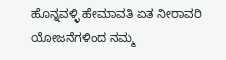ಹೊನ್ನವಳ್ಳಿ ಹೇಮಾವತಿ ಏತ ನೀರಾವರಿ ಯೋಜನೆಗಳಿಂದ ನಮ್ಮ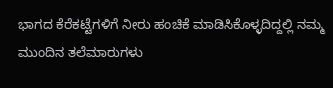ಭಾಗದ ಕೆರೆಕಟ್ಟೆಗಳಿಗೆ ನೀರು ಹಂಚಿಕೆ ಮಾಡಿಸಿಕೊಳ್ಳದಿದ್ದಲ್ಲಿ ನಮ್ಮ ಮುಂದಿನ ತಲೆಮಾರುಗಳು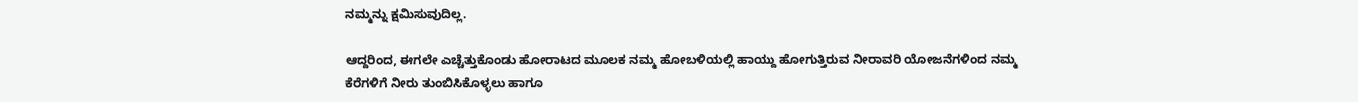ನಮ್ಮನ್ನು ಕ್ಷಮಿಸುವುದಿಲ್ಲ.

ಆದ್ದರಿಂದ, ಈಗಲೇ ಎಚ್ಚೆತ್ತುಕೊಂಡು ಹೋರಾಟದ ಮೂಲಕ ನಮ್ಮ ಹೋಬಳಿಯಲ್ಲಿ ಹಾಯ್ದು ಹೋಗುತ್ತಿರುವ ನೀರಾವರಿ ಯೋಜನೆಗಳಿಂದ ನಮ್ಮ ಕೆರೆಗಳಿಗೆ ನೀರು ತುಂಬಿಸಿಕೊಳ್ಳಲು ಹಾಗೂ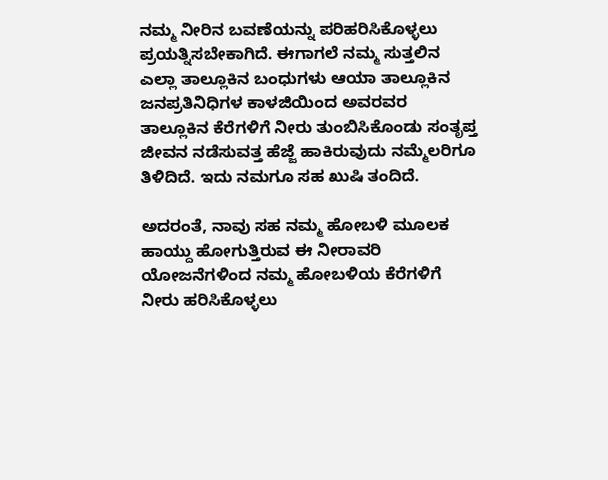ನಮ್ಮ ನೀರಿನ ಬವಣೆಯನ್ನು ಪರಿಹರಿಸಿಕೊಳ್ಳಲು ಪ್ರಯತ್ನಿಸಬೇಕಾಗಿದೆ. ಈಗಾಗಲೆ ನಮ್ಮ ಸುತ್ತಲಿನ ಎಲ್ಲಾ ತಾಲ್ಲೂಕಿನ ಬಂಧುಗಳು ಆಯಾ ತಾಲ್ಲೂಕಿನ ಜನಪ್ರತಿನಿಧಿಗಳ ಕಾಳಜಿಯಿಂದ ಅವರವರ ತಾಲ್ಲೂಕಿನ ಕೆರೆಗಳಿಗೆ ನೀರು ತುಂಬಿಸಿಕೊಂಡು ಸಂತೃಪ್ತ ಜೀವನ ನಡೆಸುವತ್ತ ಹೆಜ್ಜೆ ಹಾಕಿರುವುದು ನಮ್ಮೆಲರಿಗೂ ತಿಳಿದಿದೆ. ಇದು ನಮಗೂ ಸಹ ಖುಷಿ ತಂದಿದೆ.

ಅದರಂತೆ, ನಾವು ಸಹ ನಮ್ಮ ಹೋಬಳಿ ಮೂಲಕ ಹಾಯ್ದು ಹೋಗುತ್ತಿರುವ ಈ ನೀರಾವರಿ  ಯೋಜನೆಗಳಿಂದ ನಮ್ಮ ಹೋಬಳಿಯ ಕೆರೆಗಳಿಗೆ ನೀರು ಹರಿಸಿಕೊಳ್ಳಲು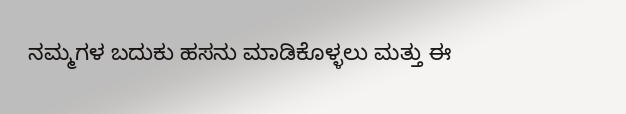ನಮ್ಮಗಳ ಬದುಕು ಹಸನು ಮಾಡಿಕೊಳ್ಳಲು ಮತ್ತು ಈ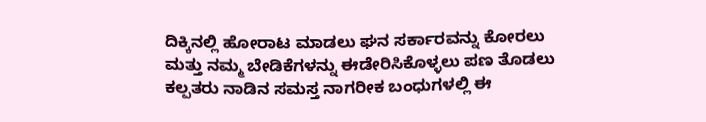ದಿಕ್ಕಿನಲ್ಲಿ ಹೋರಾಟ ಮಾಡಲು ಘನ ಸರ್ಕಾರವನ್ನು ಕೋರಲು ಮತ್ತು ನಮ್ಮ ಬೇಡಿಕೆಗಳನ್ನು ಈಡೇರಿಸಿಕೊಳ್ಳಲು ಪಣ ತೊಡಲು  ಕಲ್ಪತರು ನಾಡಿನ ಸಮಸ್ತ ನಾಗರೀಕ ಬಂಧುಗಳಲ್ಲಿ ಈ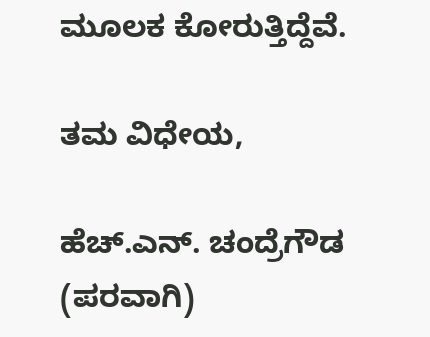ಮೂಲಕ ಕೋರುತ್ತಿದ್ದೆವೆ.

ತಮ ವಿಧೇಯ,

ಹೆಚ್.ಎನ್. ಚಂದ್ರೆಗೌಡ
(ಪರವಾಗಿ)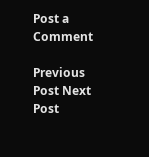Post a Comment

Previous Post Next Post